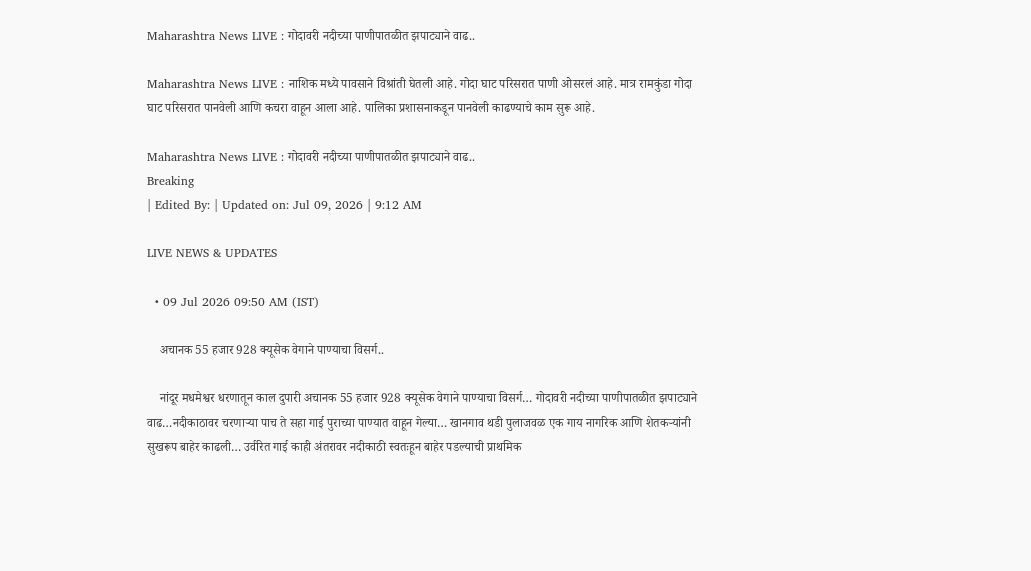Maharashtra News LIVE : गोदावरी नदीच्या पाणीपातळीत झपाट्याने वाढ..

Maharashtra News LIVE : नाशिक मध्ये पावसाने विश्रांती घेतली आहे. गोदा घाट परिसरात पाणी ओसरलं आहे. मात्र रामकुंडा गोदा घाट परिसरात पानवेली आणि कचरा वाहून आला आहे. पालिका प्रशासनाकडून पानवेली काढण्याचे काम सुरू आहे.

Maharashtra News LIVE : गोदावरी नदीच्या पाणीपातळीत झपाट्याने वाढ..
Breaking
| Edited By: | Updated on: Jul 09, 2026 | 9:12 AM

LIVE NEWS & UPDATES

  • 09 Jul 2026 09:50 AM (IST)

    अचानक 55 हजार 928 क्यूसेक वेगाने पाण्याचा विसर्ग..

    नांदूर मधमेश्वर धरणातून काल दुपारी अचानक 55 हजार 928 क्यूसेक वेगाने पाण्याचा विसर्ग… गोदावरी नदीच्या पाणीपातळीत झपाट्याने वाढ…नदीकाठावर चरणाऱ्या पाच ते सहा गाई पुराच्या पाण्यात वाहून गेल्या… खानगाव थडी पुलाजवळ एक गाय नागरिक आणि शेतकऱ्यांनी सुखरूप बाहेर काढली… उर्वरित गाई काही अंतरावर नदीकाठी स्वतःहून बाहेर पडल्याची प्राथमिक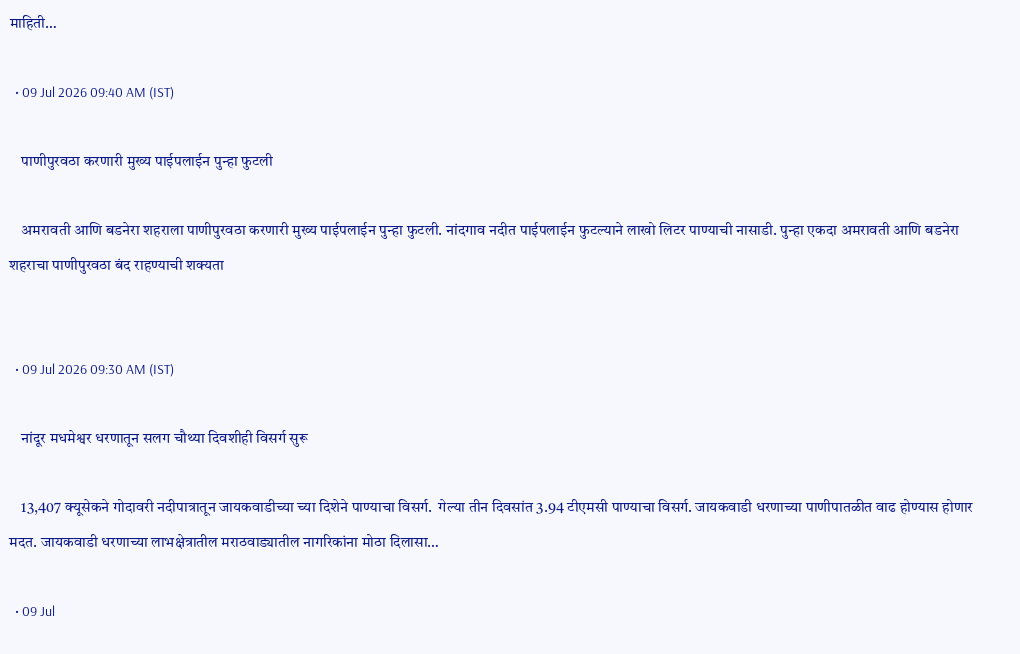माहिती…

  • 09 Jul 2026 09:40 AM (IST)

    पाणीपुरवठा करणारी मुख्य पाईपलाईन पुन्हा फुटली

    अमरावती आणि बडनेरा शहराला पाणीपुरवठा करणारी मुख्य पाईपलाईन पुन्हा फुटली. नांदगाव नदीत पाईपलाईन फुटल्याने लाखो लिटर पाण्याची नासाडी. पुन्हा एकदा अमरावती आणि बडनेरा शहराचा पाणीपुरवठा बंद राहण्याची शक्यता


  • 09 Jul 2026 09:30 AM (IST)

    नांदूर मधमेश्वर धरणातून सलग चौथ्या दिवशीही विसर्ग सुरू

    13,407 क्यूसेकने गोदावरी नदीपात्रातून जायकवाडीच्या च्या दिशेने पाण्याचा विसर्ग.  गेल्या तीन दिवसांत 3.94 टीएमसी पाण्याचा विसर्ग. जायकवाडी धरणाच्या पाणीपातळीत वाढ होण्यास होणार मदत. जायकवाडी धरणाच्या लाभक्षेत्रातील मराठवाड्यातील नागरिकांना मोठा दिलासा…

  • 09 Jul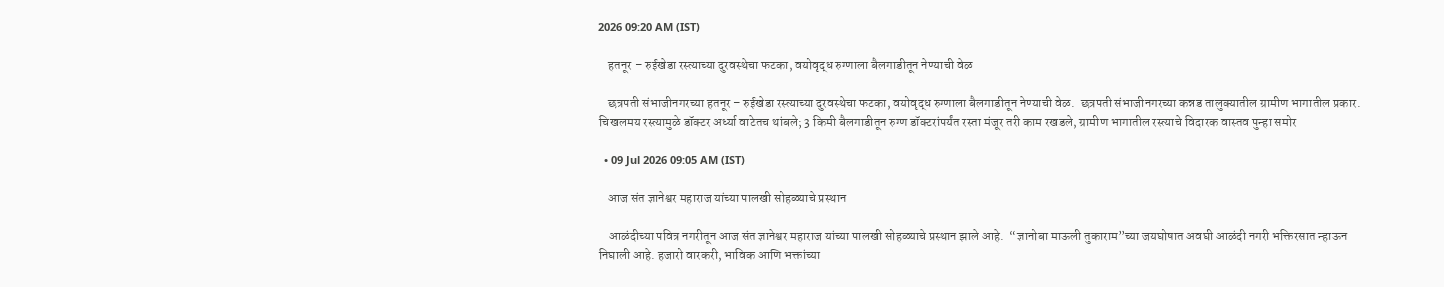2026 09:20 AM (IST)

    हतनूर – रुईखेडा रस्त्याच्या दुरवस्थेचा फटका, वयोवृद्ध रुग्णाला बैलगाडीतून नेण्याची वेळ

    छत्रपती संभाजीनगरच्या हतनूर – रुईखेडा रस्त्याच्या दुरवस्थेचा फटका, वयोवृद्ध रुग्णाला बैलगाडीतून नेण्याची वेळ.  छत्रपती संभाजीनगरच्या कन्नड तालुक्यातील ग्रामीण भागातील प्रकार. चिखलमय रस्त्यामुळे डॉक्टर अर्ध्या वाटेतच थांबले; 3 किमी बैलगाडीतून रुग्ण डॉक्टरांपर्यंत रस्ता मंजूर तरी काम रखडले, ग्रामीण भागातील रस्त्याचे विदारक वास्तव पुन्हा समोर

  • 09 Jul 2026 09:05 AM (IST)

    आज संत ज्ञानेश्वर महाराज यांच्या पालखी सोहळ्याचे प्रस्थान

    आळंदीच्या पवित्र नगरीतून आज संत ज्ञानेश्वर महाराज यांच्या पालखी सोहळ्याचे प्रस्थान झाले आहे.  “ज्ञानोबा माऊली तुकाराम”च्या जयघोषात अवघी आळंदी नगरी भक्तिरसात न्हाऊन निघाली आहे. हजारो वारकरी, भाविक आणि भक्तांच्या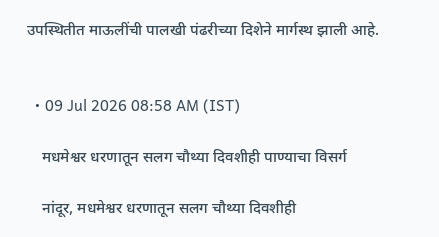उपस्थितीत माऊलींची पालखी पंढरीच्या दिशेने मार्गस्थ झाली आहे.


  • 09 Jul 2026 08:58 AM (IST)

    मधमेश्वर धरणातून सलग चौथ्या दिवशीही पाण्याचा विसर्ग

    नांदूर, मधमेश्वर धरणातून सलग चौथ्या दिवशीही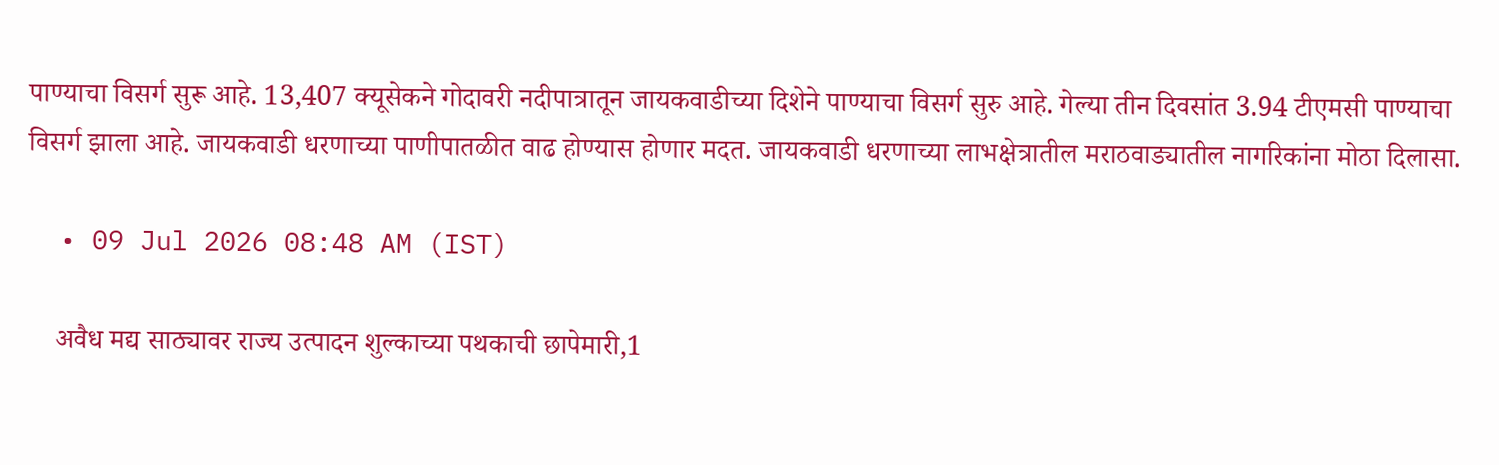पाण्याचा विसर्ग सुरू आहे. 13,407 क्यूसेकने गोदावरी नदीपात्रातून जायकवाडीच्या दिशेने पाण्याचा विसर्ग सुरु आहे. गेल्या तीन दिवसांत 3.94 टीएमसी पाण्याचा विसर्ग झाला आहे. जायकवाडी धरणाच्या पाणीपातळीत वाढ होण्यास होणार मदत. जायकवाडी धरणाच्या लाभक्षेत्रातील मराठवाड्यातील नागरिकांना मोठा दिलासा.

  • 09 Jul 2026 08:48 AM (IST)

    अवैध मद्य साठ्यावर राज्य उत्पादन शुल्काच्या पथकाची छापेमारी,1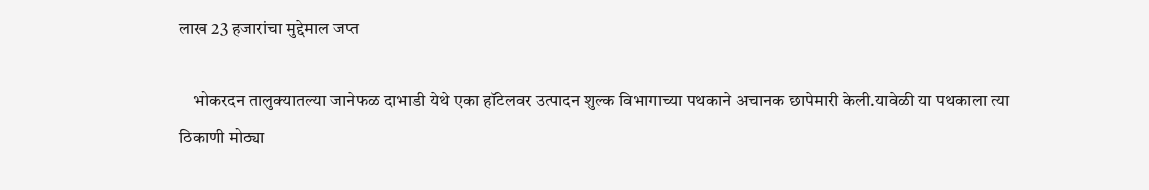लाख 23 हजारांचा मुद्देमाल जप्त

    भोकरदन तालुक्यातल्या जानेफळ दाभाडी येथे एका हॉटेलवर उत्पादन शुल्क विभागाच्या पथकाने अचानक छापेमारी केली.यावेळी या पथकाला त्या ठिकाणी मोठ्या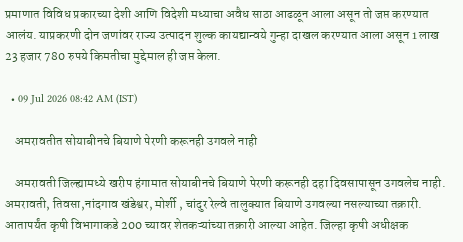प्रमाणात विविध प्रकारच्या देशी आणि विदेशी मध्याचा अवैध साठा आढळून आला असून तो जप्त करण्यात आलंय. याप्रकरणी दोन जणांवर राज्य उत्पादन शुल्क कायद्यान्वये गुन्हा दाखल करण्यात आला असून 1 लाख 23 हजार 780 रुपये किमतीचा मुद्देमाल ही जप्त केला.

  • 09 Jul 2026 08:42 AM (IST)

    अमरावतीत सोयाबीनचे बियाणे पेरणी करूनही उगवले नाही

    अमरावती जिल्ह्यामध्ये खरीप हंगामात सोयाबीनचे बियाणे पेरणी करूनही दहा दिवसापासून उगवलेच नाही. अमरावती, तिवसा,नांदगाव खंडेश्वर, मोर्शी , चांदुर रेल्वे तालुक्यात बियाणे उगवल्या नसल्याच्या तक्रारी. आतापर्यंत कृषी विभागाकडे 200 च्यावर शेतकऱ्यांच्या तक्रारी आल्या आहेत. जिल्हा कृषी अधीक्षक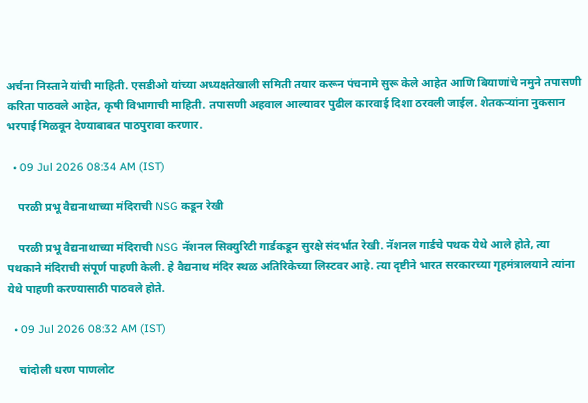अर्चना निस्ताने यांची माहिती. एसडीओ यांच्या अध्यक्षतेखाली समिती तयार करून पंचनामे सुरू केले आहेत आणि बियाणांचे नमुने तपासणी करिता पाठवले आहेत, कृषी विभागाची माहिती. तपासणी अहवाल आल्यावर पुढील कारवाई दिशा ठरवली जाईल. शेतकऱ्यांना नुकसान भरपाई मिळवून देण्याबाबत पाठपुरावा करणार.

  • 09 Jul 2026 08:34 AM (IST)

    परळी प्रभू वैद्यनाथाच्या मंदिराची NSG कडून रेखी

    परळी प्रभू वैद्यनाथाच्या मंदिराची NSG नॅशनल सिक्युरिटी गार्डकडून सुरक्षे संदर्भात रेखी. नॅशनल गार्डचे पथक येथे आले होते, त्या पथकाने मंदिराची संपूर्ण पाहणी केली. हे वैद्यनाथ मंदिर स्थळ अतिरिकेच्या लिस्टवर आहे. त्या दृष्टीने भारत सरकारच्या गृहमंत्रालयाने त्यांना येथे पाहणी करण्यासाठी पाठवले होते.

  • 09 Jul 2026 08:32 AM (IST)

    चांदोली धरण पाणलोट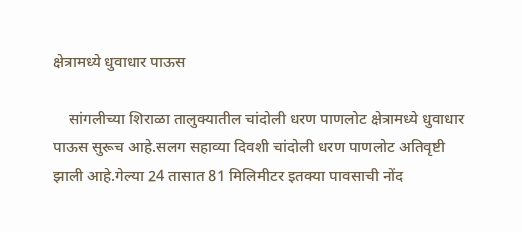क्षेत्रामध्ये धुवाधार पाऊस

    सांगलीच्या शिराळा तालुक्यातील चांदोली धरण पाणलोट क्षेत्रामध्ये धुवाधार पाऊस सुरूच आहे.सलग सहाव्या दिवशी चांदोली धरण पाणलोट अतिवृष्टी झाली आहे.गेल्या 24 तासात 81 मिलिमीटर इतक्या पावसाची नोंद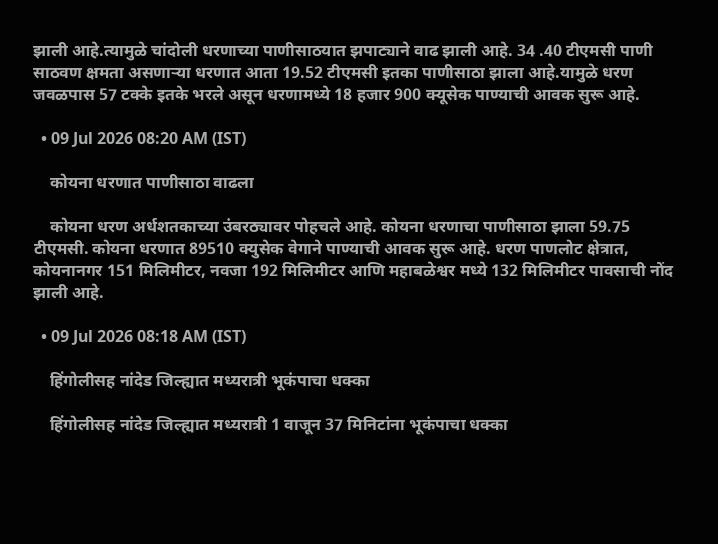झाली आहे.त्यामुळे चांदोली धरणाच्या पाणीसाठयात झपाट्याने वाढ झाली आहे. 34 .40 टीएमसी पाणी साठवण क्षमता असणाऱ्या धरणात आता 19.52 टीएमसी इतका पाणीसाठा झाला आहे.यामुळे धरण जवळपास 57 टक्के इतके भरले असून धरणामध्ये 18 हजार 900 क्यूसेक पाण्याची आवक सुरू आहे.

  • 09 Jul 2026 08:20 AM (IST)

    कोयना धरणात पाणीसाठा वाढला

    कोयना धरण अर्धशतकाच्या उंबरठ्यावर पोहचले आहे. कोयना धरणाचा पाणीसाठा झाला 59.75 टीएमसी. कोयना धरणात 89510 क्युसेक वेगाने पाण्याची आवक सुरू आहे. धरण पाणलोट क्षेत्रात, कोयनानगर 151 मिलिमीटर, नवजा 192 मिलिमीटर आणि महाबळेश्वर मध्ये 132 मिलिमीटर पावसाची नोंद झाली आहे.

  • 09 Jul 2026 08:18 AM (IST)

    हिंगोलीसह नांदेड जिल्ह्यात मध्यरात्री भूकंपाचा धक्का

    हिंगोलीसह नांदेड जिल्ह्यात मध्यरात्री 1 वाजून 37 मिनिटांना भूकंपाचा धक्का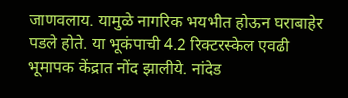जाणवलाय. यामुळे नागरिक भयभीत होऊन घराबाहेर पडले होते. या भूकंपाची 4.2 रिक्टरस्केल एवढी भूमापक केंद्रात नोंद झालीये. नांदेड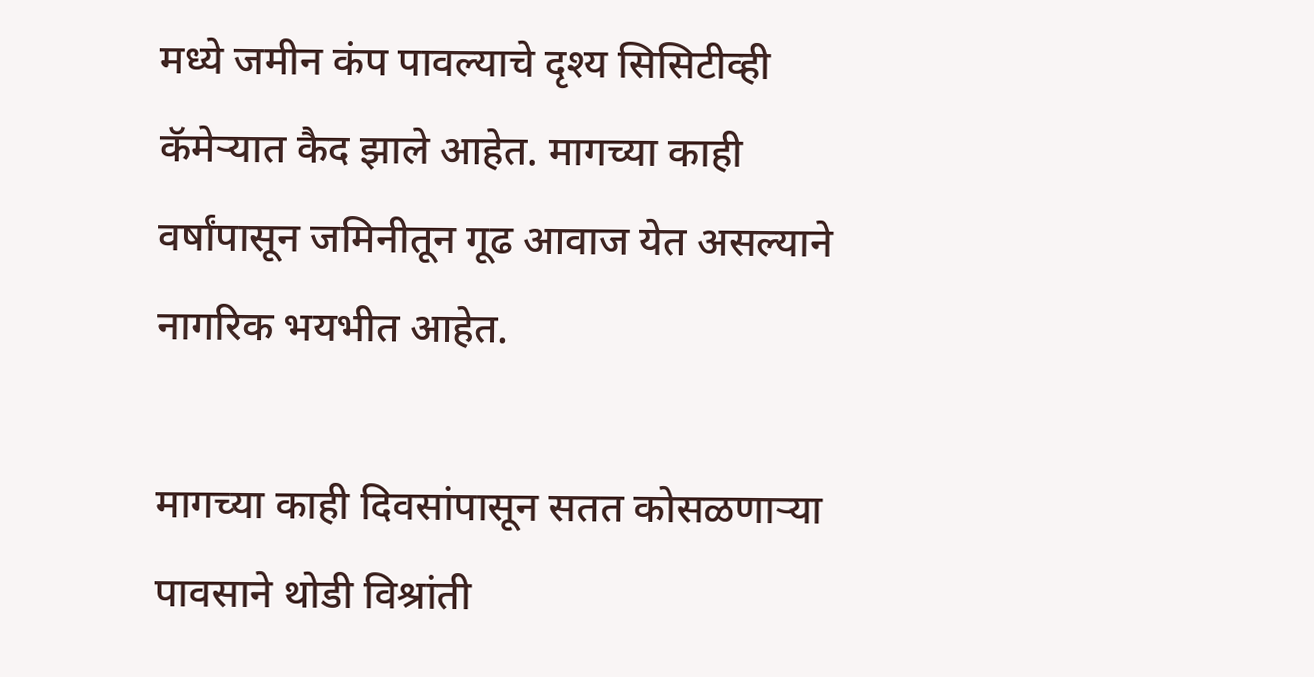मध्ये जमीन कंप पावल्याचे दृश्य सिसिटीव्ही कॅमेऱ्यात कैद झाले आहेत. मागच्या काही वर्षांपासून जमिनीतून गूढ आवाज येत असल्याने नागरिक भयभीत आहेत.

मागच्या काही दिवसांपासून सतत कोसळणाऱ्या पावसाने थोडी विश्रांती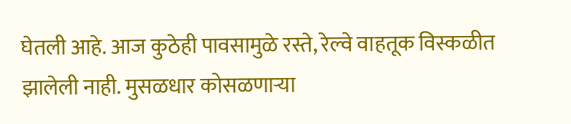घेतली आहे. आज कुठेही पावसामुळे रस्ते, रेल्वे वाहतूक विस्कळीत झालेली नाही. मुसळधार कोसळणाऱ्या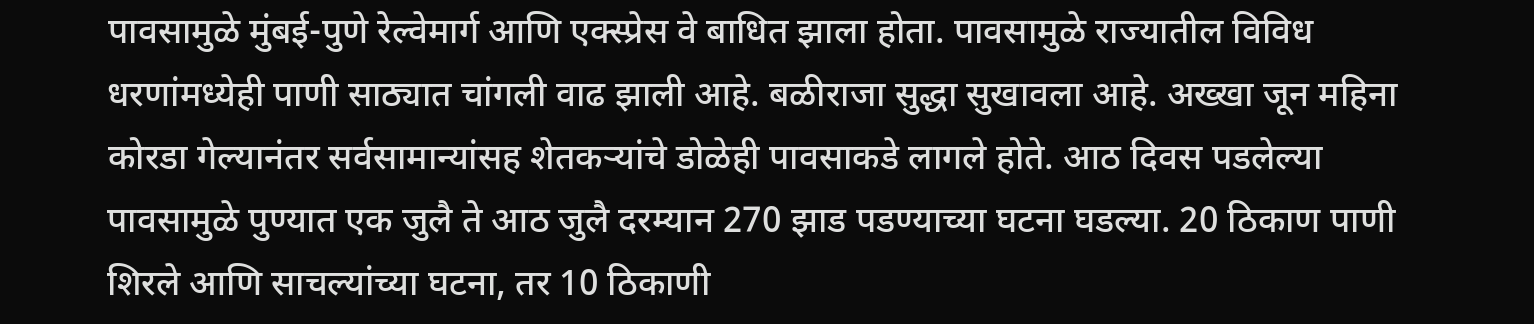पावसामुळे मुंबई-पुणे रेल्वेमार्ग आणि एक्स्प्रेस वे बाधित झाला होता. पावसामुळे राज्यातील विविध धरणांमध्येही पाणी साठ्यात चांगली वाढ झाली आहे. बळीराजा सुद्धा सुखावला आहे. अख्खा जून महिना कोरडा गेल्यानंतर सर्वसामान्यांसह शेतकऱ्यांचे डोळेही पावसाकडे लागले होते. आठ दिवस पडलेल्या पावसामुळे पुण्यात एक जुलै ते आठ जुलै दरम्यान 270 झाड पडण्याच्या घटना घडल्या. 20 ठिकाण पाणी शिरले आणि साचल्यांच्या घटना, तर 10 ठिकाणी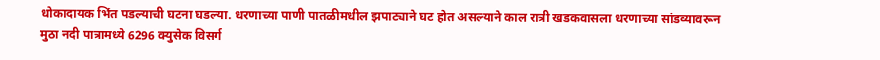धोकादायक भिंत पडल्याची घटना घडल्या. धरणाच्या पाणी पातळीमधील झपाट्याने घट होत असल्याने काल रात्री खडकवासला धरणाच्या सांडव्यावरून मुठा नदी पात्रामध्ये 6296 क्युसेक विसर्ग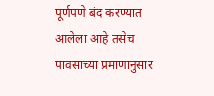पूर्णपणे बंद करण्यात आलेला आहे तसेच पावसाच्या प्रमाणानुसार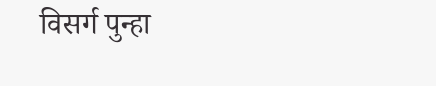विसर्ग पुन्हा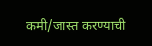कमी/जास्त करण्याची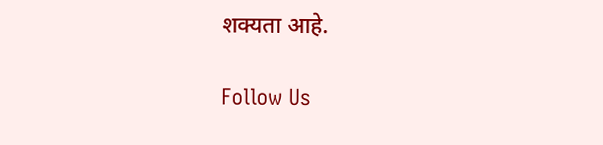शक्यता आहे.

Follow Us